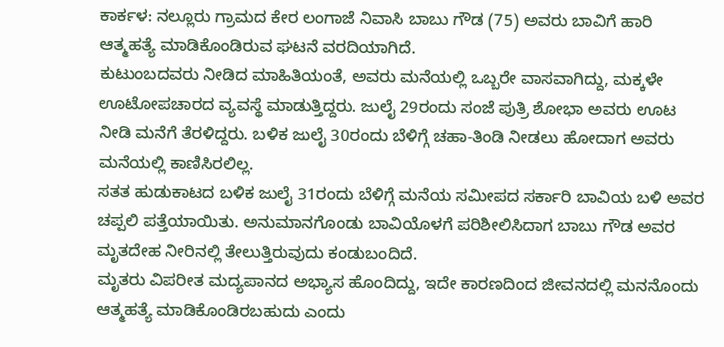ಕಾರ್ಕಳ: ನಲ್ಲೂರು ಗ್ರಾಮದ ಕೇರ ಲಂಗಾಜೆ ನಿವಾಸಿ ಬಾಬು ಗೌಡ (75) ಅವರು ಬಾವಿಗೆ ಹಾರಿ ಆತ್ಮಹತ್ಯೆ ಮಾಡಿಕೊಂಡಿರುವ ಘಟನೆ ವರದಿಯಾಗಿದೆ.
ಕುಟುಂಬದವರು ನೀಡಿದ ಮಾಹಿತಿಯಂತೆ, ಅವರು ಮನೆಯಲ್ಲಿ ಒಬ್ಬರೇ ವಾಸವಾಗಿದ್ದು, ಮಕ್ಕಳೇ ಊಟೋಪಚಾರದ ವ್ಯವಸ್ಥೆ ಮಾಡುತ್ತಿದ್ದರು. ಜುಲೈ 29ರಂದು ಸಂಜೆ ಪುತ್ರಿ ಶೋಭಾ ಅವರು ಊಟ ನೀಡಿ ಮನೆಗೆ ತೆರಳಿದ್ದರು. ಬಳಿಕ ಜುಲೈ 30ರಂದು ಬೆಳಿಗ್ಗೆ ಚಹಾ-ತಿಂಡಿ ನೀಡಲು ಹೋದಾಗ ಅವರು ಮನೆಯಲ್ಲಿ ಕಾಣಿಸಿರಲಿಲ್ಲ.
ಸತತ ಹುಡುಕಾಟದ ಬಳಿಕ ಜುಲೈ 31ರಂದು ಬೆಳಿಗ್ಗೆ ಮನೆಯ ಸಮೀಪದ ಸರ್ಕಾರಿ ಬಾವಿಯ ಬಳಿ ಅವರ ಚಪ್ಪಲಿ ಪತ್ತೆಯಾಯಿತು. ಅನುಮಾನಗೊಂಡು ಬಾವಿಯೊಳಗೆ ಪರಿಶೀಲಿಸಿದಾಗ ಬಾಬು ಗೌಡ ಅವರ ಮೃತದೇಹ ನೀರಿನಲ್ಲಿ ತೇಲುತ್ತಿರುವುದು ಕಂಡುಬಂದಿದೆ.
ಮೃತರು ವಿಪರೀತ ಮದ್ಯಪಾನದ ಅಭ್ಯಾಸ ಹೊಂದಿದ್ದು, ಇದೇ ಕಾರಣದಿಂದ ಜೀವನದಲ್ಲಿ ಮನನೊಂದು ಆತ್ಮಹತ್ಯೆ ಮಾಡಿಕೊಂಡಿರಬಹುದು ಎಂದು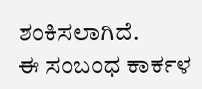ಶಂಕಿಸಲಾಗಿದೆ.
ಈ ಸಂಬಂಧ ಕಾರ್ಕಳ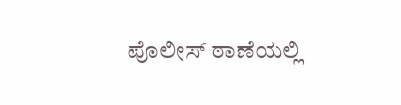ಪೊಲೀಸ್ ಠಾಣೆಯಲ್ಲಿ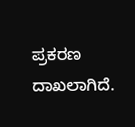ಪ್ರಕರಣ ದಾಖಲಾಗಿದೆ.